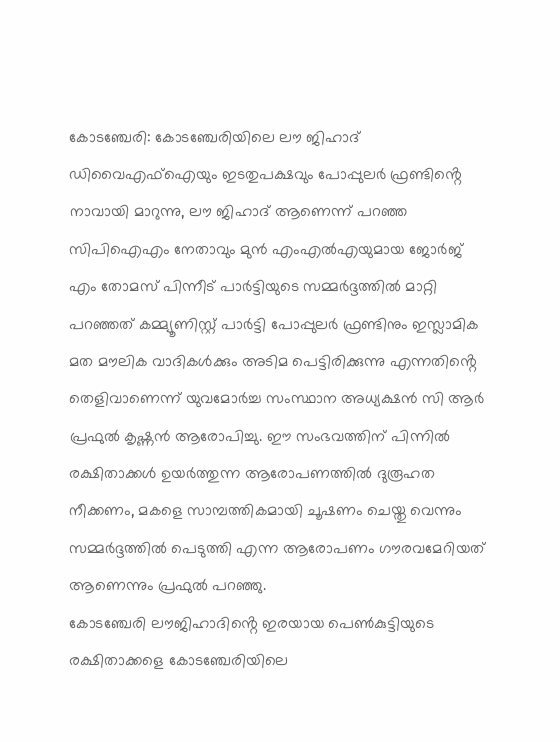കോടഞ്ചേരി: കോടഞ്ചേരിയിലെ ലൗ ജിഹാദ് ഡിവൈഎഫ്ഐയും ഇടതുപക്ഷവും പോപ്പുലർ ഫ്രണ്ടിൻ്റെ നാവായി മാറുന്നു, ലൗ ജിഹാദ് ആണെന്ന് പറഞ്ഞ സിപിഐഎം നേതാവും മുൻ എംഎൽഎയുമായ ജോർജ് എം തോമസ് പിന്നീട് പാർട്ടിയുടെ സമ്മർദ്ദത്തിൽ മാറ്റി പറഞ്ഞത് കമ്മ്യൂണിസ്റ്റ് പാർട്ടി പോപ്പുലർ ഫ്രണ്ടിനും ഇസ്ലാമിക മത മൗലിക വാദികൾക്കും അടിമ പെട്ടിരിക്കുന്നു എന്നതിൻ്റെ തെളിവാണെന്ന് യുവമോർച്ച സംസ്ഥാന അധ്യക്ഷൻ സി ആർ പ്രഫുൽ കൃഷ്ണൻ ആരോപിച്ചു. ഈ സംഭവത്തിന് പിന്നിൽ രക്ഷിതാക്കൾ ഉയർത്തുന്ന ആരോപണത്തിൽ ദുരൂഹത നീക്കണം, മകളെ സാമ്പത്തികമായി ചൂഷണം ചെയ്തു വെന്നും സമ്മർദ്ദത്തിൽ പെടുത്തി എന്ന ആരോപണം ഗൗരവമേറിയത് ആണെന്നും പ്രഫുൽ പറഞ്ഞു.
കോടഞ്ചേരി ലൗജിഹാദിൻ്റെ ഇരയായ പെൺകുട്ടിയുടെ രക്ഷിതാക്കളെ കോടഞ്ചേരിയിലെ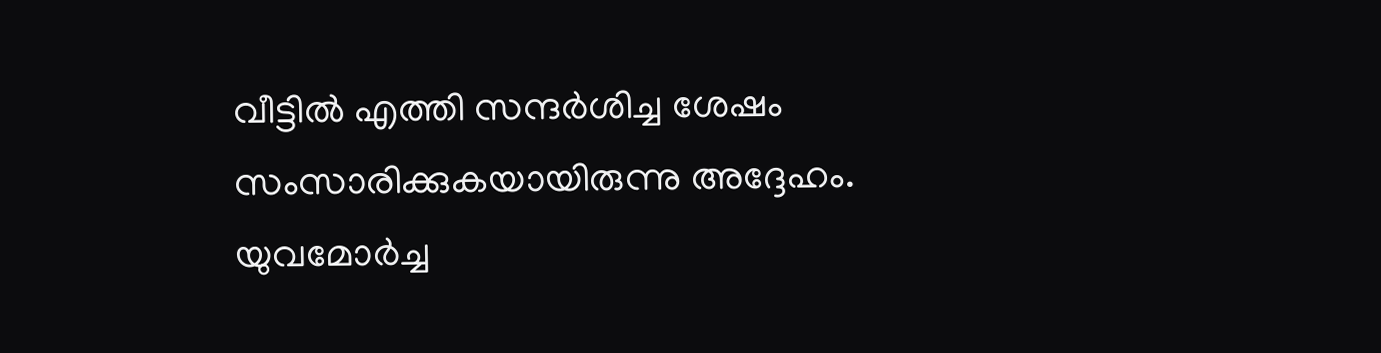വീട്ടിൽ എത്തി സന്ദർശിച്ച ശേഷം സംസാരിക്കുകയായിരുന്നു അദ്ദേഹം.
യുവമോർച്ച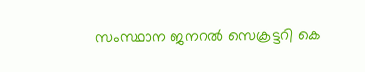സംസ്ഥാന ജനറൽ സെക്രട്ടറി കെ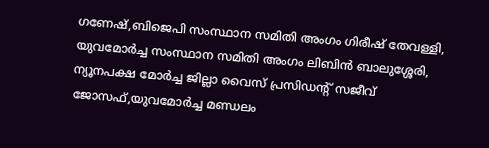ഗണേഷ്,ബിജെപി സംസ്ഥാന സമിതി അംഗം ഗിരീഷ് തേവള്ളി, യുവമോർച്ച സംസ്ഥാന സമിതി അംഗം ലിബിൻ ബാലുശ്ശേരി, ന്യൂനപക്ഷ മോർച്ച ജില്ലാ വൈസ് പ്രസിഡൻ്റ് സജീവ് ജോസഫ്,യുവമോർച്ച മണ്ഡലം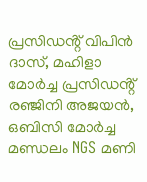പ്രസിഡൻ്റ് വിപിൻ ദാസ്, മഹിളാ മോർച്ച പ്രസിഡൻ്റ് രഞ്ജിനി അജയൻ, ഒബിസി മോർച്ച മണ്ഡലം NGS മണി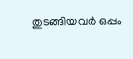തുടങ്ങിയവർ ഒപ്പം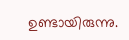ഉണ്ടായിരുന്നു.